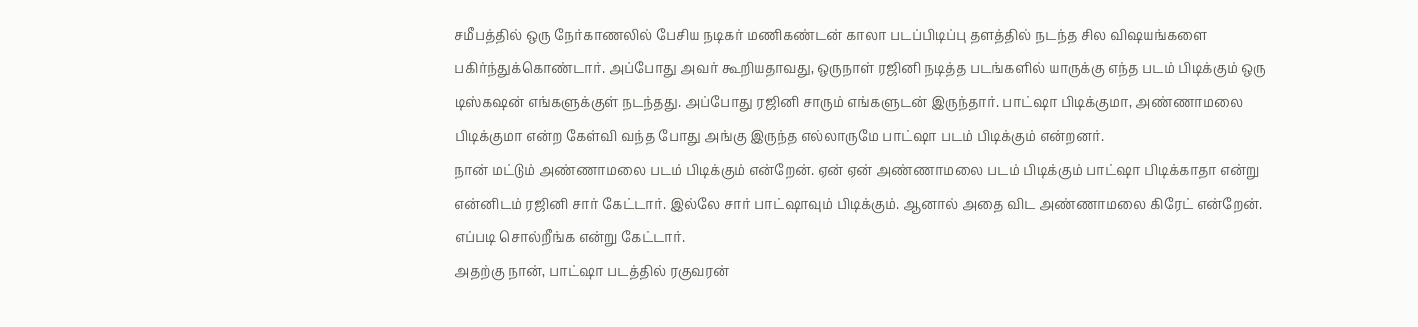சமீபத்தில் ஒரு நேர்காணலில் பேசிய நடிகர் மணிகண்டன் காலா படப்பிடிப்பு தளத்தில் நடந்த சில விஷயங்களை பகிர்ந்துக்கொண்டார். அப்போது அவர் கூறியதாவது, ஒருநாள் ரஜினி நடித்த படங்களில் யாருக்கு எந்த படம் பிடிக்கும் ஒரு டிஸ்கஷன் எங்களுக்குள் நடந்தது. அப்போது ரஜினி சாரும் எங்களுடன் இருந்தார். பாட்ஷா பிடிக்குமா, அண்ணாமலை பிடிக்குமா என்ற கேள்வி வந்த போது அங்கு இருந்த எல்லாருமே பாட்ஷா படம் பிடிக்கும் என்றனர்.
நான் மட்டும் அண்ணாமலை படம் பிடிக்கும் என்றேன். ஏன் ஏன் அண்ணாமலை படம் பிடிக்கும் பாட்ஷா பிடிக்காதா என்று என்னிடம் ரஜினி சார் கேட்டார். இல்லே சார் பாட்ஷாவும் பிடிக்கும். ஆனால் அதை விட அண்ணாமலை கிரேட் என்றேன். எப்படி சொல்றீங்க என்று கேட்டார்.
அதற்கு நான், பாட்ஷா படத்தில் ரகுவரன்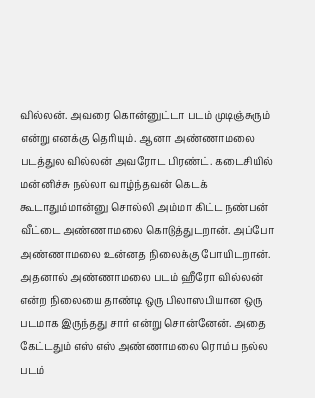வில்லன். அவரை கொன்னுட்டா படம் முடிஞ்சுரும் என்று எனக்கு தெரியும். ஆனா அண்ணாமலை படத்துல வில்லன் அவரோட பிரண்ட். கடைசியில் மன்னிச்சு நல்லா வாழ்ந்தவன் கெடக் கூடாதும்மான்னு சொல்லி அம்மா கிட்ட நண்பன் வீட்டை அண்ணாமலை கொடுத்துடறான். அப்போ அண்ணாமலை உன்னத நிலைக்கு போயிடறான்.
அதனால் அண்ணாமலை படம் ஹீரோ வில்லன் என்ற நிலையை தாண்டி ஒரு பிலாஸபியான ஒரு படமாக இருந்தது சார் என்று சொன்னேன். அதை கேட்டதும் எஸ் எஸ் அண்ணாமலை ரொம்ப நல்ல படம்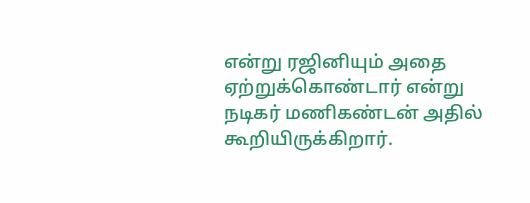என்று ரஜினியும் அதை ஏற்றுக்கொண்டார் என்று நடிகர் மணிகண்டன் அதில் கூறியிருக்கிறார்.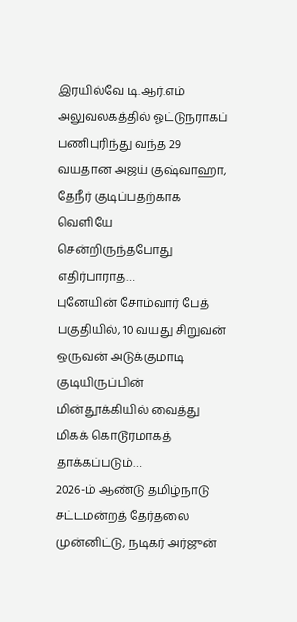இரயில்வே டி.ஆர்.எம் அலுவலகத்தில் ஓட்டுநராகப் பணிபுரிந்து வந்த 29 வயதான அஜய் குஷ்வாஹா, தேநீர் குடிப்பதற்காக வெளியே சென்றிருந்தபோது எதிர்பாராத…
புனேயின் சோம்வார் பேத் பகுதியில், 10 வயது சிறுவன் ஒருவன் அடுக்குமாடி குடியிருப்பின் மின்தூக்கியில் வைத்து மிகக் கொடூரமாகத் தாக்கப்படும்…
2026-ம் ஆண்டு தமிழ்நாடு சட்டமன்றத் தேர்தலை முன்னிட்டு, நடிகர் அர்ஜுன்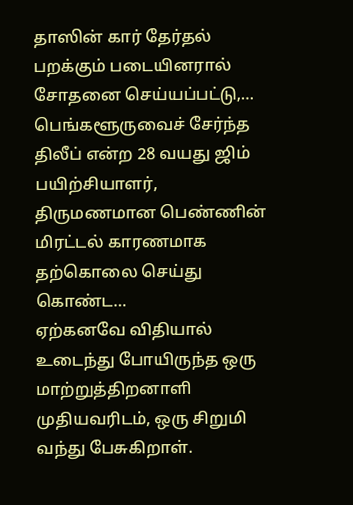தாஸின் கார் தேர்தல் பறக்கும் படையினரால் சோதனை செய்யப்பட்டு,…
பெங்களூருவைச் சேர்ந்த திலீப் என்ற 28 வயது ஜிம் பயிற்சியாளர், திருமணமான பெண்ணின் மிரட்டல் காரணமாக தற்கொலை செய்து கொண்ட…
ஏற்கனவே விதியால் உடைந்து போயிருந்த ஒரு மாற்றுத்திறனாளி முதியவரிடம், ஒரு சிறுமி வந்து பேசுகிறாள்.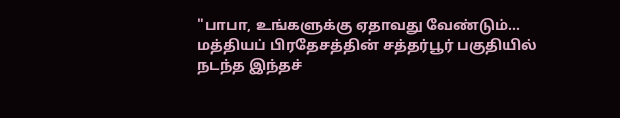"பாபா, உங்களுக்கு ஏதாவது வேண்டும்…
மத்தியப் பிரதேசத்தின் சத்தர்பூர் பகுதியில் நடந்த இந்தச்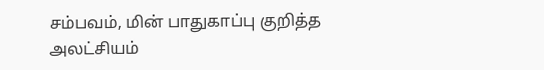சம்பவம், மின் பாதுகாப்பு குறித்த அலட்சியம்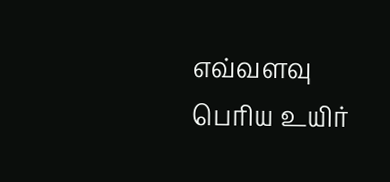எவ்வளவு பெரிய உயிர்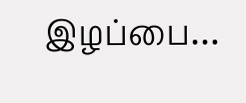இழப்பை…